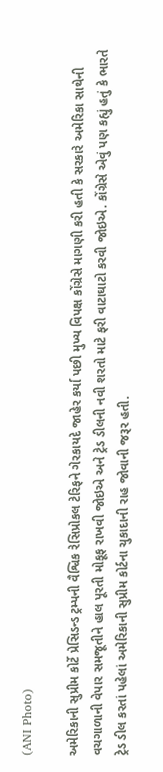(ANI Photo)

અમેરિકાની સુપ્રીમ કોર્ટે પ્રેસિડન્ડ ટ્રમ્પની વૈશ્વિક રેસિપ્રોકલ ટેરિફને ગેરકાયદે જાહેર કર્યા પછી મુખ્ય વિપક્ષ કોંગ્રેસે માગણી કરી હતી કે સરકારે અમેરિકા સાથેની વચગાળાની વેપાર સમજૂતીને હાલ પૂરતી મોકૂફ રાખવી જોઇએ અને ટ્રેડ ડીલની નવી શરતો માટે ફરી વાટાઘાટો કરવી જોઇએ. કોંગ્રેસે એવું પણ કહ્યું હતું કે ભારતે ટ્રેડ ડીલ કરતાં પહેલાં અમેરિકાની સુપ્રીમ કોર્ટના ચુકાદાની રાહ જોવાની જરૂર હતી.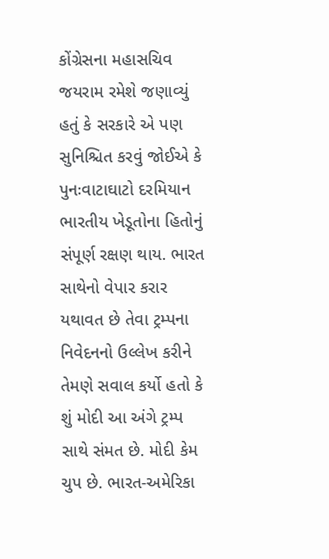કોંગ્રેસના મહાસચિવ જયરામ રમેશે જણાવ્યું હતું કે સરકારે એ પણ સુનિશ્ચિત કરવું જોઈએ કે પુનઃવાટાઘાટો દરમિયાન ભારતીય ખેડૂતોના હિતોનું સંપૂર્ણ રક્ષણ થાય. ભારત સાથેનો વેપાર કરાર યથાવત છે તેવા ટ્રમ્પના નિવેદનનો ઉલ્લેખ કરીને તેમણે સવાલ કર્યો હતો કે શું મોદી આ અંગે ટ્રમ્પ સાથે સંમત છે. મોદી કેમ ચુપ છે. ભારત-અમેરિકા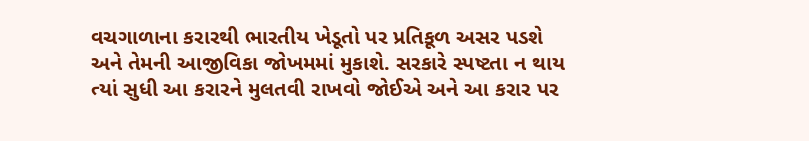વચગાળાના કરારથી ભારતીય ખેડૂતો પર પ્રતિકૂળ અસર પડશે અને તેમની આજીવિકા જોખમમાં મુકાશે. સરકારે સ્પષ્ટતા ન થાય ત્યાં સુધી આ કરારને મુલતવી રાખવો જોઈએ અને આ કરાર પર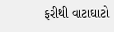ફરીથી વાટાઘાટો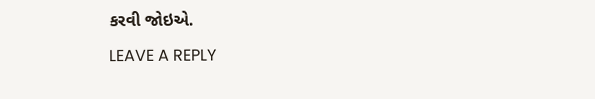કરવી જોઇએ.

LEAVE A REPLY